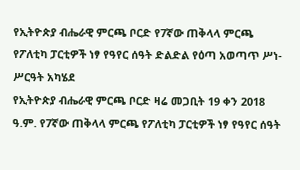የኢትዮጵያ ብሔራዊ ምርጫ ቦርድ የ7ኛው ጠቅላላ ምርጫ የፖለቲካ ፓርቲዎች ነፃ የዓየር ሰዓት ድልድል የዕጣ አወጣጥ ሥነ-ሥርዓት አካሄደ
የኢትዮጵያ ብሔራዊ ምርጫ ቦርድ ዛሬ መጋቢት 19 ቀን 2018 ዓ.ም. የ7ኛው ጠቅላላ ምርጫ የፖለቲካ ፓርቲዎች ነፃ የዓየር ሰዓት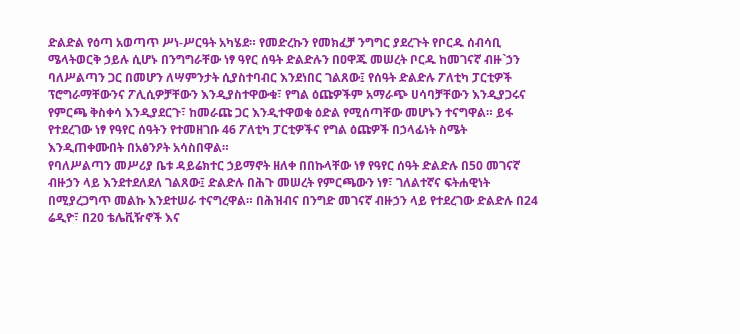ድልድል የዕጣ አወጣጥ ሥነ-ሥርዓት አካሄደ። የመድረኩን የመክፈቻ ንግግር ያደረጉት የቦርዱ ሰብሳቢ ሜላትወርቅ ኃይሉ ሲሆኑ በንግግራቸው ነፃ ዓየር ሰዓት ድልድሉን በዐዋጁ መሠረት ቦርዱ ከመገናኛ ብዙ`ኃን ባለሥልጣን ጋር በመሆን ለሣምንታት ሲያስተባብር እንደነበር ገልጸው፤ የሰዓት ድልድሉ ፖለቲካ ፓርቲዎች ፕሮግራማቸውንና ፖሊሲዎቻቸውን እንዲያስተዋውቁ፣ የግል ዕጩዎችም አማራጭ ሀሳባቻቸውን እንዲያጋሩና የምርጫ ቅስቀሳ እንዲያደርጉ፣ ከመራጩ ጋር እንዲተዋወቁ ዕድል የሚሰጣቸው መሆኑን ተናግዋል። ይፋ የተደረገው ነፃ የዓየር ሰዓትን የተመዘገቡ 46 ፖለቲካ ፓርቲዎችና የግል ዕጩዎች በኃላፊነት ስሜት እንዲጠቀሙበት በአፅንዖት አሳስበዋል።
የባለሥልጣን መሥሪያ ቤቱ ዳይሬክተር ኃይማኖት ዘለቀ በበኩላቸው ነፃ የዓየር ሰዓት ድልድሉ በ50 መገናኛ ብዙኃን ላይ እንደተደለደለ ገልጸው፤ ድልድሉ በሕጉ መሠረት የምርጫውን ነፃ፣ ገለልተኛና ፍትሐዊነት በሚያረጋግጥ መልኩ እንደተሠራ ተናግረዋል። በሕዝብና በንግድ መገናኛ ብዙኃን ላይ የተደረገው ድልድሉ በ24 ሬዲዮ፣ በ20 ቴሌቪዥኖች እና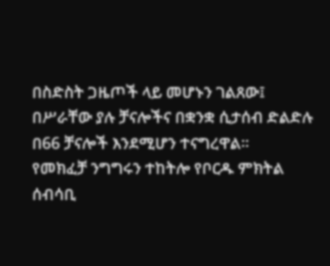በስድስት ጋዜጦች ላይ መሆኑን ገልጸው፤ በሥራቸው ያሉ ቻናሎችና በቋንቋ ሲታሰብ ድልድሉ በ66 ቻናሎች እንደሚሆን ተናግረዋል።
የመክፈቻ ንግግሩን ተከትሎ የቦርዱ ምክትል ሰብሳቢ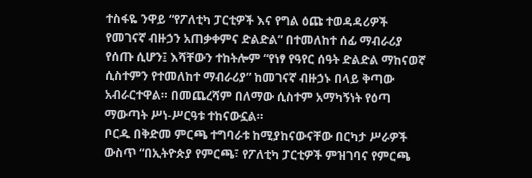ተስፋዬ ንዋይ “የፖለቲካ ፓርቲዎች እና የግል ዕጩ ተወዳዳሪዎች የመገናኛ ብዙኃን አጠቃቀምና ድልድል” በተመለከተ ሰፊ ማብራሪያ የሰጡ ሲሆን፤ እሻቸውን ተከትሎም “የነፃ የዓየር ሰዓት ድልድል ማከናወኛ ሲስተምን የተመለከተ ማብራሪያ” ከመገናኛ ብዙኃኑ በላይ ቅጣው አብራርተዋል። በመጨረሻም በለማው ሲስተም አማካኝነት የዕጣ ማውጣት ሥነ-ሥርዓቱ ተከናውኗል።
ቦርዱ በቅድመ ምርጫ ተግባራቱ ከሚያከናውናቸው በርካታ ሥራዎች ውስጥ “በኢትዮጵያ የምርጫ፣ የፖለቲካ ፓርቲዎች ምዝገባና የምርጫ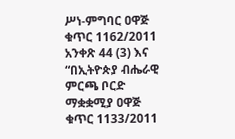ሥነ-ምግባር ዐዋጅ ቁጥር 1162/2011 አንቀጽ 44 (3) እና “በኢትዮጵያ ብሔራዊ ምርጫ ቦርድ ማቋቋሚያ ዐዋጅ ቁጥር 1133/2011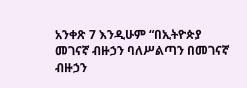አንቀጽ 7 እንዲሁም “በኢትዮጵያ መገናኛ ብዙኃን ባለሥልጣን በመገናኛ ብዙኃን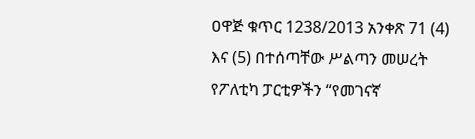ዐዋጅ ቁጥር 1238/2013 አንቀጽ 71 (4) እና (5) በተሰጣቸው ሥልጣን መሠረት የፖለቲካ ፓርቲዎችን “የመገናኛ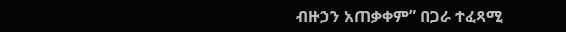ብዙኃን አጠቃቀም” በጋራ ተፈጻሚ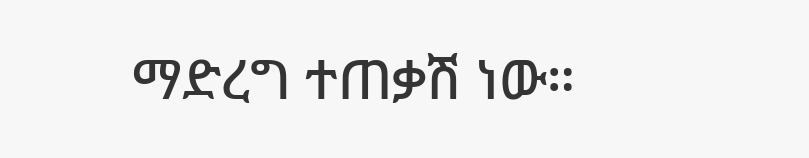ማድረግ ተጠቃሽ ነው።